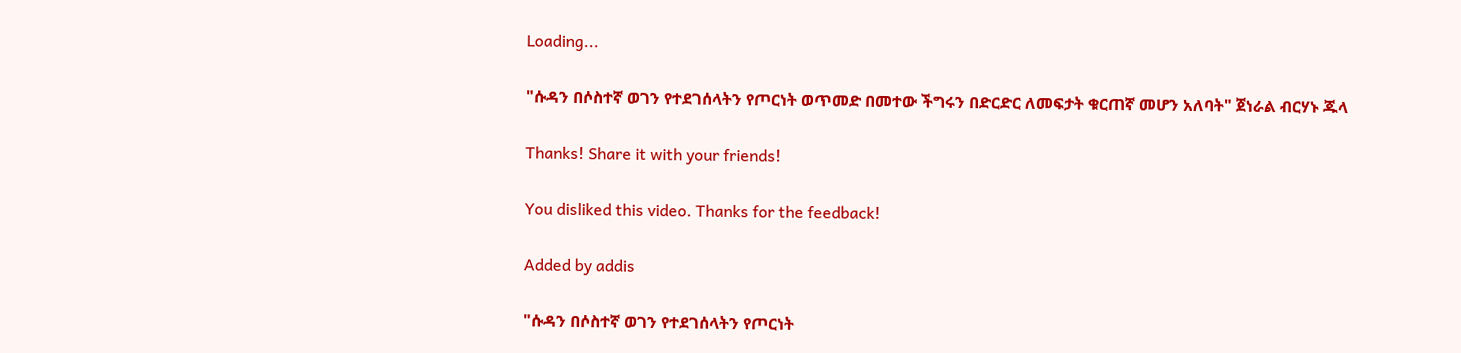Loading...

"ሱዳን በሶስተኛ ወገን የተደገሰላትን የጦርነት ወጥመድ በመተው ችግሩን በድርድር ለመፍታት ቁርጠኛ መሆን አለባት" ጀነራል ብርሃኑ ጁላ

Thanks! Share it with your friends!

You disliked this video. Thanks for the feedback!

Added by addis

"ሱዳን በሶስተኛ ወገን የተደገሰላትን የጦርነት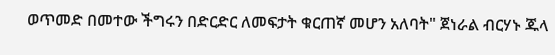ወጥመድ በመተው ችግሩን በድርድር ለመፍታት ቁርጠኛ መሆን አለባት" ጀነራል ብርሃኑ ጁላ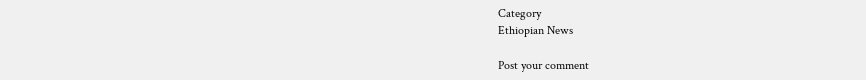Category
Ethiopian News

Post your comment